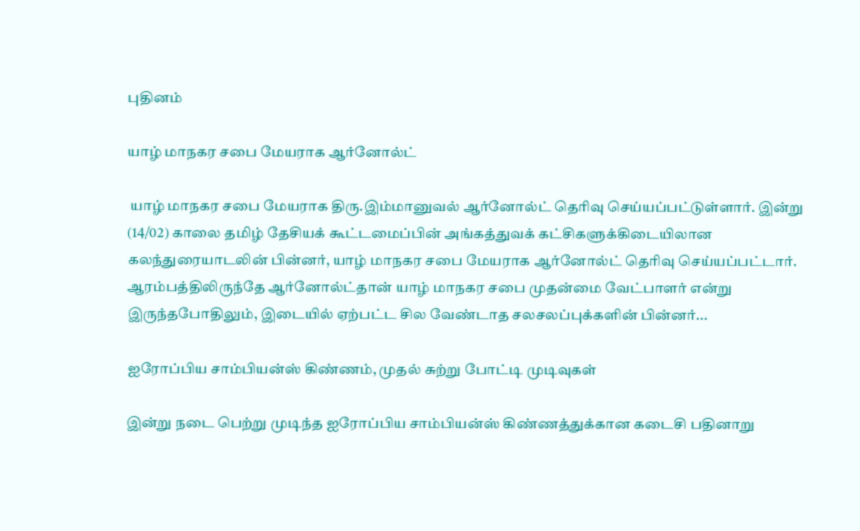புதினம்

யாழ் மாநகர சபை மேயராக ஆர்னோல்ட்

 யாழ் மாநகர சபை மேயராக திரு.இம்மானுவல் ஆர்னோல்ட் தெரிவு செய்யப்பட்டுள்ளார். இன்று (14/02) காலை தமிழ் தேசியக் கூட்டமைப்பின் அங்கத்துவக் கட்சிகளுக்கிடையிலான கலந்துரையாடலின் பின்னர், யாழ் மாநகர சபை மேயராக ஆர்னோல்ட் தெரிவு செய்யப்பட்டார். ஆரம்பத்திலிருந்தே ஆர்னோல்ட்தான் யாழ் மாநகர சபை முதன்மை வேட்பாளர் என்று இருந்தபோதிலும், இடையில் ஏற்பட்ட சில வேண்டாத சலசலப்புக்களின் பின்னர்...

ஐரோப்பிய சாம்பியன்ஸ் கிண்ணம், முதல் சுற்று போட்டி முடிவுகள்

இன்று நடை பெற்று முடிந்த ஐரோப்பிய சாம்பியன்ஸ் கிண்ணத்துக்கான கடைசி பதினாறு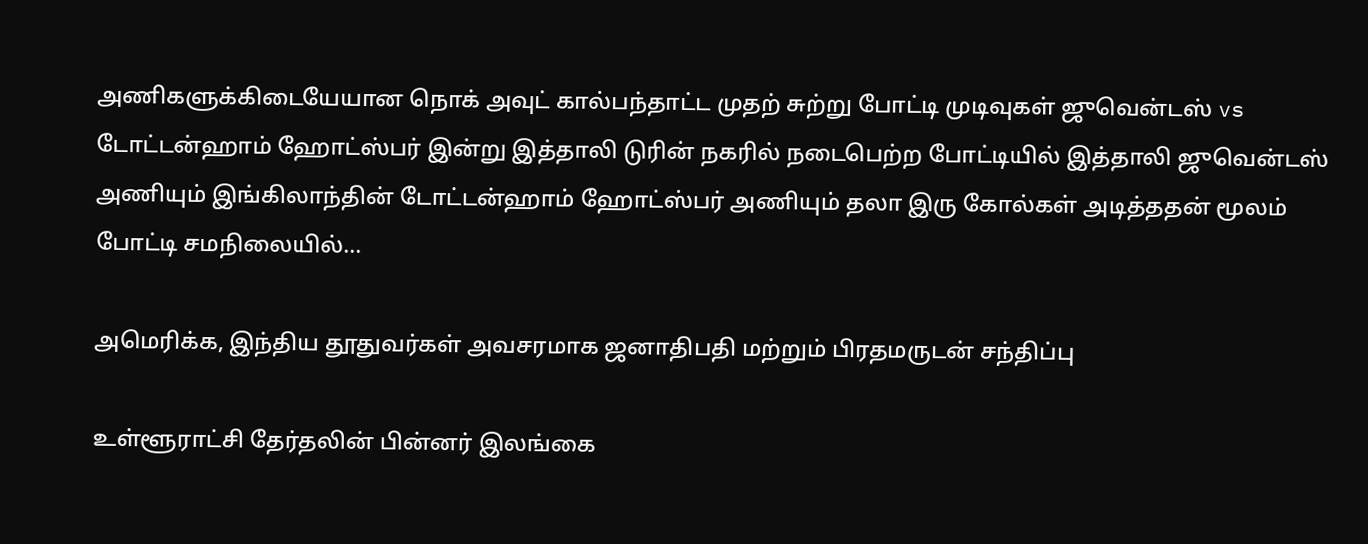அணிகளுக்கிடையேயான நொக் அவுட் கால்பந்தாட்ட முதற் சுற்று போட்டி முடிவுகள் ஜுவென்டஸ் vs டோட்டன்ஹாம் ஹோட்ஸ்பர் இன்று இத்தாலி டுரின் நகரில் நடைபெற்ற போட்டியில் இத்தாலி ஜுவென்டஸ் அணியும் இங்கிலாந்தின் டோட்டன்ஹாம் ஹோட்ஸ்பர் அணியும் தலா இரு கோல்கள் அடித்ததன் மூலம் போட்டி சமநிலையில்...

அமெரிக்க, இந்திய தூதுவர்கள் அவசரமாக ஜனாதிபதி மற்றும் பிரதமருடன் சந்திப்பு

உள்ளூராட்சி தேர்தலின் பின்னர் இலங்கை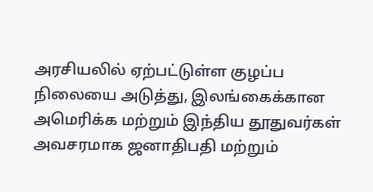அரசியலில் ஏற்பட்டுள்ள குழப்ப நிலையை அடுத்து, இலங்கைக்கான அமெரிக்க மற்றும் இந்திய தூதுவர்கள் அவசரமாக ஜனாதிபதி மற்றும்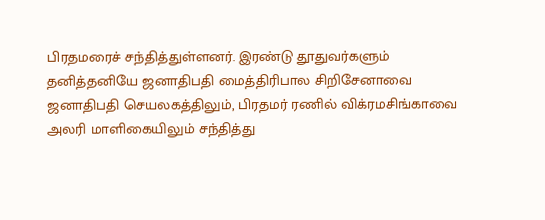பிரதமரைச் சந்தித்துள்ளனர். இரண்டு தூதுவர்களும் தனித்தனியே ஜனாதிபதி மைத்திரிபால சிறிசேனாவை ஜனாதிபதி செயலகத்திலும், பிரதமர் ரணில் விக்ரமசிங்காவை அலரி மாளிகையிலும் சந்தித்து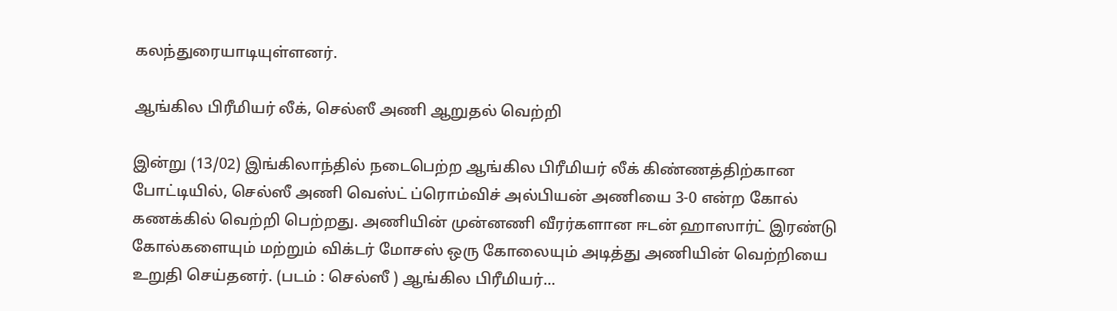கலந்துரையாடியுள்ளனர்.

ஆங்கில பிரீமியர் லீக், செல்ஸீ அணி ஆறுதல் வெற்றி

இன்று (13/02) இங்கிலாந்தில் நடைபெற்ற ஆங்கில பிரீமியர் லீக் கிண்ணத்திற்கான போட்டியில், செல்ஸீ அணி வெஸ்ட் ப்ரொம்விச் அல்பியன் அணியை 3-0 என்ற கோல் கணக்கில் வெற்றி பெற்றது. அணியின் முன்னணி வீரர்களான ஈடன் ஹாஸார்ட் இரண்டு கோல்களையும் மற்றும் விக்டர் மோசஸ் ஒரு கோலையும் அடித்து அணியின் வெற்றியை உறுதி செய்தனர். (படம் : செல்ஸீ ) ஆங்கில பிரீமியர்...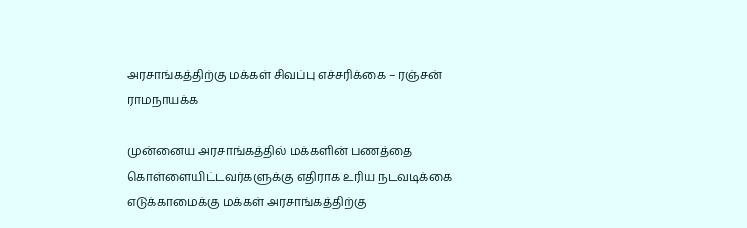அரசாங்கத்திற்கு மக்கள் சிவப்பு எச்சரிக்கை – ரஞ்சன் ராமநாயக்க

முன்னைய அரசாங்கத்தில் மக்களின் பணத்தை கொள்ளையிட்டவர்களுக்கு எதிராக உரிய நடவடிக்கை எடுக்காமைக்கு மக்கள் அரசாங்கத்திற்கு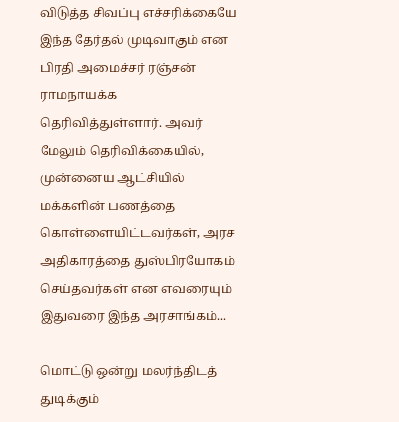விடுத்த சிவப்பு எச்சரிக்கையே இந்த தேர்தல் முடிவாகும் என பிரதி அமைச்சர் ரஞ்சன் ராமநாயக்க தெரிவித்துள்ளார். அவர் மேலும் தெரிவிக்கையில், முன்னைய ஆட்சியில் மக்களின் பணத்தை கொள்ளையிட்டவர்கள், அரச அதிகாரத்தை துஸ்பிரயோகம் செய்தவர்கள் என எவரையும் இதுவரை இந்த அரசாங்கம்...

மொட்டு ஒன்று மலர்ந்திடத் துடிக்கும்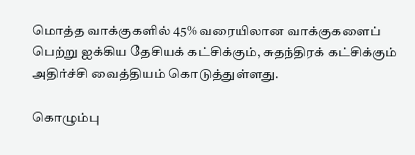மொத்த வாக்குகளில் 45% வரையிலான வாக்குகளைப் பெற்று ஐக்கிய தேசியக் கட்சிக்கும், சுதந்திரக் கட்சிக்கும் அதிர்ச்சி வைத்தியம் கொடுத்துள்ளது.

கொழும்பு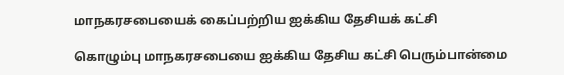மாநகரசபையைக் கைப்பற்றிய ஐக்கிய தேசியக் கட்சி

கொழும்பு மாநகரசபையை ஐக்கிய தேசிய கட்சி பெரும்பான்மை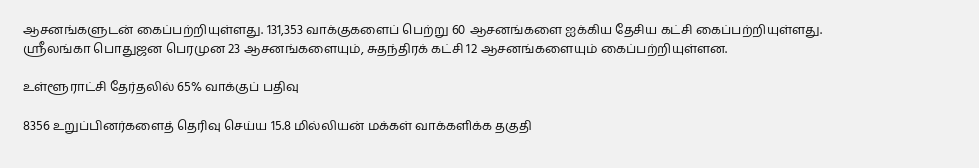ஆசனங்களுடன் கைப்பற்றியுள்ளது. 131,353 வாக்குகளைப் பெற்று 60 ஆசனங்களை ஐக்கிய தேசிய கட்சி கைப்பற்றியுள்ளது. ஸ்ரீலங்கா பொதுஜன பெரமுன 23 ஆசனங்களையும், சுதந்திரக் கட்சி 12 ஆசனங்களையும் கைப்பற்றியுள்ளன.

உள்ளூராட்சி தேர்தலில் 65% வாக்குப் பதிவு

8356 உறுப்பினர்களைத் தெரிவு செய்ய 15.8 மில்லியன் மக்கள் வாக்களிக்க தகுதி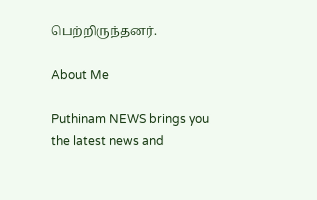பெற்றிருந்தனர்.

About Me

Puthinam NEWS brings you the latest news and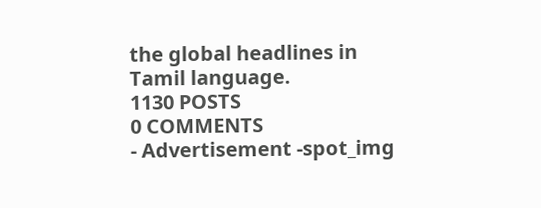the global headlines in Tamil language.
1130 POSTS
0 COMMENTS
- Advertisement -spot_img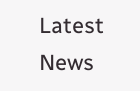Latest News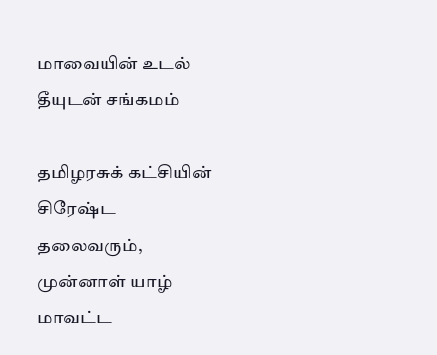மாவையின் உடல் தீயுடன் சங்கமம்

தமிழரசுக் கட்சியின் சிரேஷ்ட தலைவரும், முன்னாள் யாழ் மாவட்ட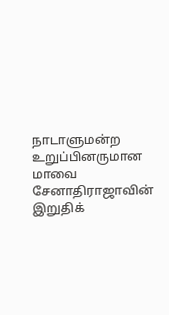நாடாளுமன்ற உறுப்பினருமான மாவை சேனாதிராஜாவின் இறுதிக்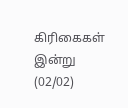கிரிகைகள் இன்று (02/02)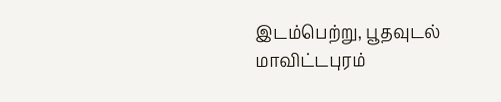இடம்பெற்று, பூதவுடல் மாவிட்டபுரம்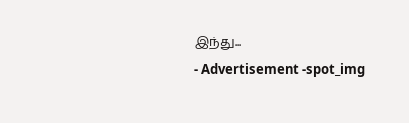இந்து...
- Advertisement -spot_img